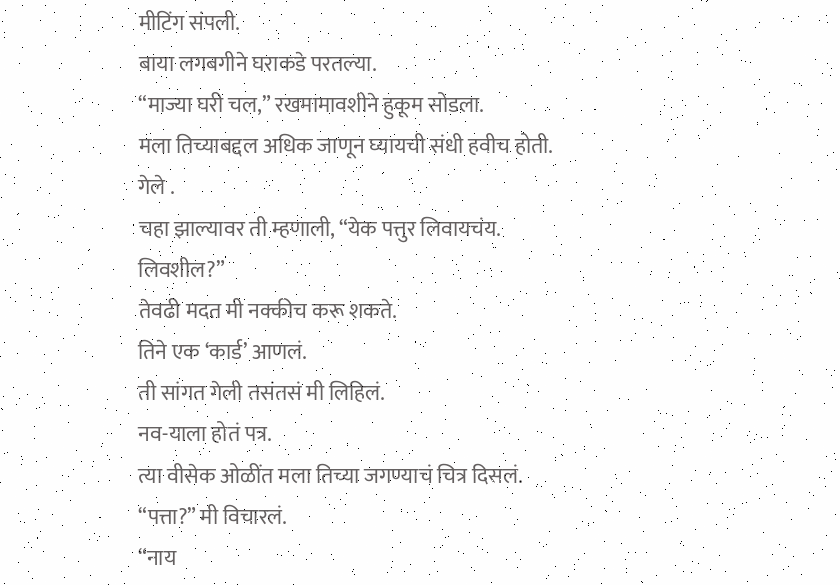मीटिंग संपली.
बाया लगबगीने घराकडे परतल्या.
“माज्या घरी चल,” रखमामावशीने हुकूम सोडला.
मला तिच्याबद्दल अधिक जाणून घ्यायची संधी हवीच होती.
गेले .
चहा झाल्यावर ती म्हणाली, “येक पत्तुर लिवायचंय. लिवशील?”
तेवढी मदत मी नक्कीच करू शकते.
तिने एक ‘कार्ड’ आणलं.
ती सांगत गेली तसंतसं मी लिहिलं.
नव-याला होतं पत्र.
त्या वीसेक ओळींत मला तिच्या जगण्याचं चित्र दिसलं.
“पत्ता?” मी विचारलं.
“नाय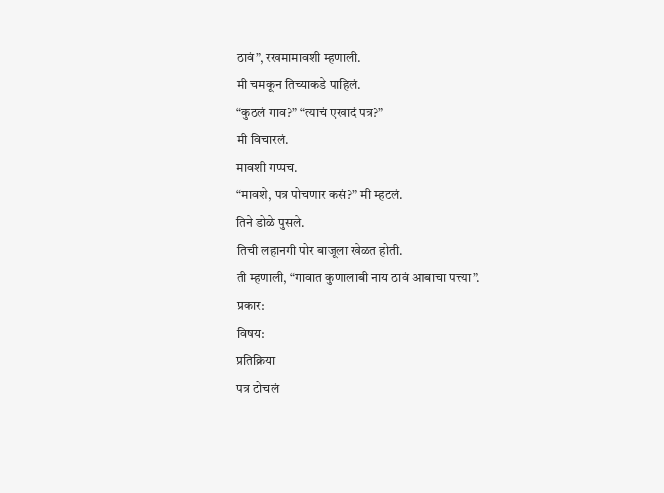ठावं”, रखमामावशी म्हणाली.
मी चमकून तिच्याकडे पाहिलं.
“कुठलं गाव?” “त्याचं एखादं पत्र?”
मी विचारलं.
मावशी गप्पच.
“मावशे, पत्र पोचणार कसं?” मी म्हटलं.
तिने डोळे पुसले.
तिची लहानगी पोर बाजूला खेळत होती.
ती म्हणाली, “गावात कुणालाबी नाय ठावं आबाचा पत्त्या”.
प्रकार:
विषय:
प्रतिक्रिया
पत्र टोचलं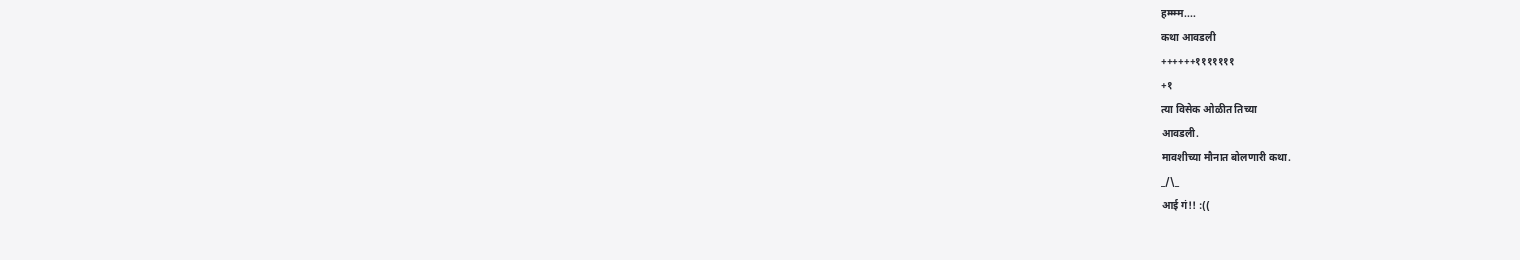हम्म्म्म....
कथा आवडली
++++++१११११११
+१
त्या विसेक ओळीत तिच्या
आवडली.
मावशीच्या मौनात बोलणारी कथा.
_/\_
आई गं!! :((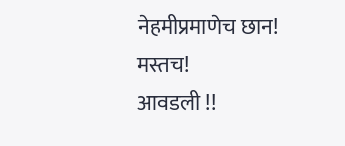नेहमीप्रमाणेच छान!
मस्तच!
आवडली !!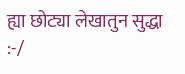ह्या छोट्या लेखातुन सुद्धा
:-/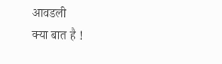आवडली
क्या बात है !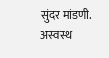सुंदर मांडणी. अस्वस्थ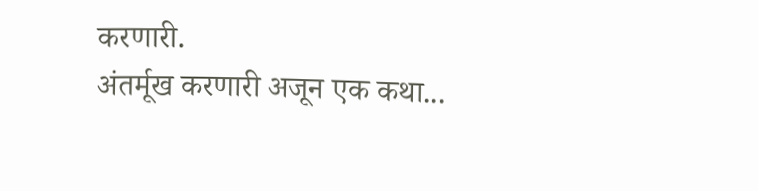करणारी.
अंतर्मूख करणारी अजून एक कथा...